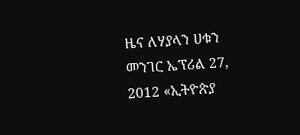ዜና ለሃያላን ሀቁን መንገር ኤፕሪል 27, 2012 «ኢትዮጵያ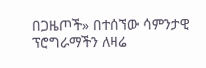በጋዜጦች» በተሰኘው ሳምንታዊ ፕሮግራማችን ለዛሬ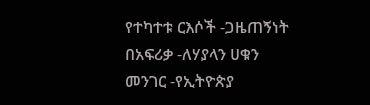የተካተቱ ርእሶች -ጋዜጠኝነት በአፍሪቃ -ለሃያላን ሀቁን መንገር -የኢትዮጵያ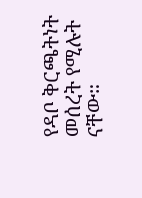የዳቦ ቅርጫትነት መሰረት የሚሉት ናቸው።